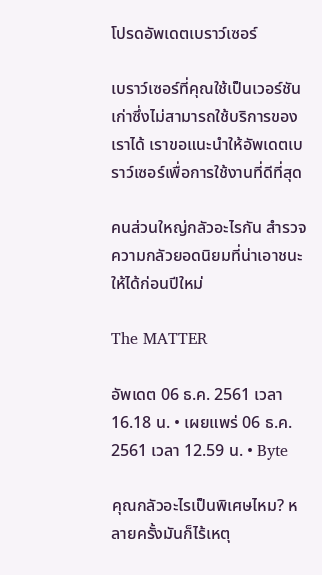โปรดอัพเดตเบราว์เซอร์

เบราว์เซอร์ที่คุณใช้เป็นเวอร์ชันเก่าซึ่งไม่สามารถใช้บริการของเราได้ เราขอแนะนำให้อัพเดตเบราว์เซอร์เพื่อการใช้งานที่ดีที่สุด

คนส่วนใหญ่กลัวอะไรกัน สำรวจความกลัวยอดนิยมที่น่าเอาชนะให้ได้ก่อนปีใหม่

The MATTER

อัพเดต 06 ธ.ค. 2561 เวลา 16.18 น. • เผยแพร่ 06 ธ.ค. 2561 เวลา 12.59 น. • Byte

คุณกลัวอะไรเป็นพิเศษไหม? หลายครั้งมันก็ไร้เหตุ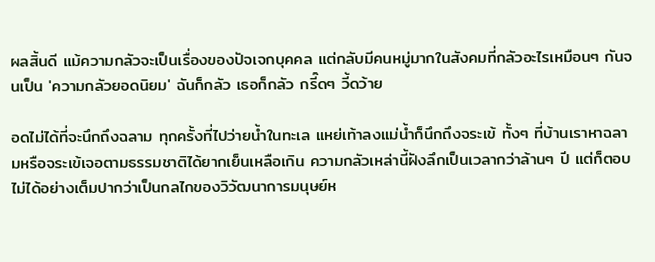ผลสิ้นดี แม้ความกลัวจะเป็นเรื่องของปัจเจกบุคคล แต่กลับมีคนหมู่มากในสังคมที่กลัวอะไรเหมือนๆ กันจนเป็น 'ความกลัวยอดนิยม' ฉันก็กลัว เธอก็กลัว กรี๊ดๆ วี้ดว้าย

อดไม่ได้ที่จะนึกถึงฉลาม ทุกครั้งที่ไปว่ายน้ำในทะเล แหย่เท้าลงแม่น้ำก็นึกถึงจระเข้ ทั้งๆ ที่บ้านเราหาฉลามหรือจระเข้เจอตามธรรมชาติได้ยากเย็นเหลือเกิน ความกลัวเหล่านี้ฝังลึกเป็นเวลากว่าล้านๆ ปี แต่ก็ตอบไม่ได้อย่างเต็มปากว่าเป็นกลไกของวิวัฒนาการมนุษย์ห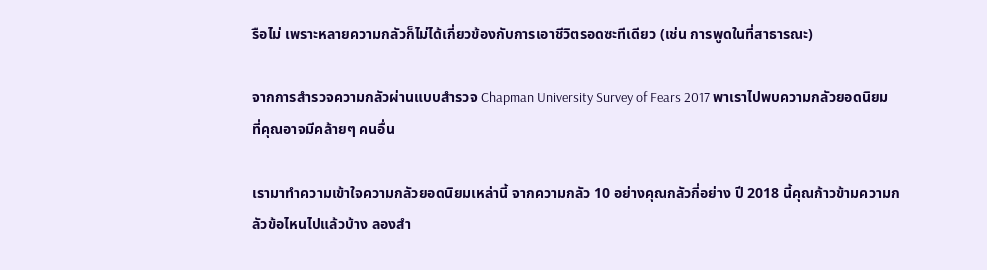รือไม่ เพราะหลายความกลัวก็ไม่ได้เกี่ยวข้องกับการเอาชีวิตรอดซะทีเดียว (เช่น การพูดในที่สาธารณะ)

จากการสำรวจความกลัวผ่านแบบสำรวจ Chapman University Survey of Fears 2017 พาเราไปพบความกลัวยอดนิยมที่คุณอาจมีคล้ายๆ คนอื่น

เรามาทำความเข้าใจความกลัวยอดนิยมเหล่านี้ จากความกลัว 10 อย่างคุณกลัวกี่อย่าง ปี 2018 นี้คุณก้าวข้ามความกลัวข้อไหนไปแล้วบ้าง ลองสำ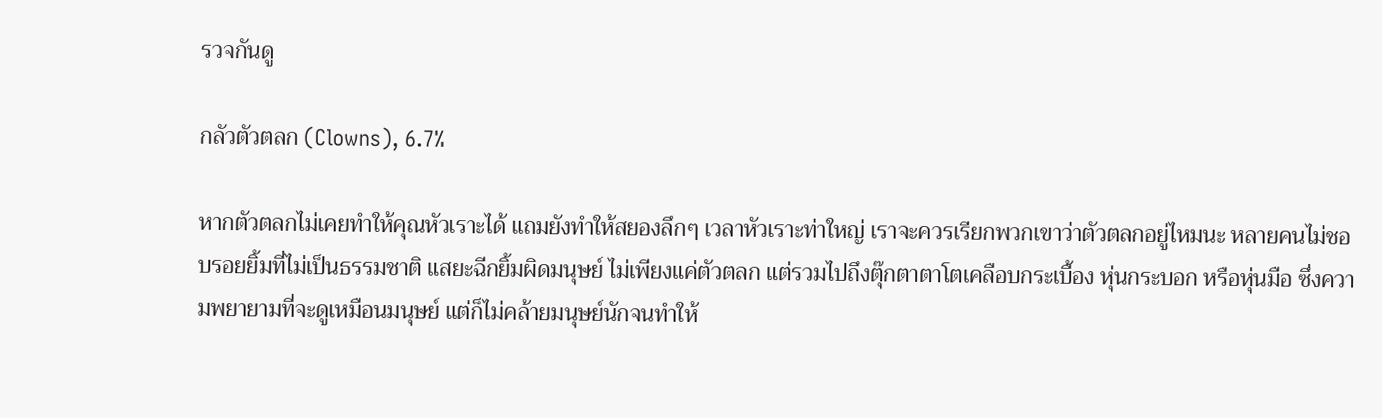รวจกันดู

กลัวตัวตลก (Clowns), 6.7%

หากตัวตลกไม่เคยทำให้คุณหัวเราะได้ แถมยังทำให้สยองลึกๆ เวลาหัวเราะท่าใหญ่ เราจะควรเรียกพวกเขาว่าตัวตลกอยู่ไหมนะ หลายคนไม่ชอบรอยยิ้มที่ไม่เป็นธรรมชาติ แสยะฉีกยิ้มผิดมนุษย์ ไม่เพียงแค่ตัวตลก แต่รวมไปถึงตุ๊กตาตาโตเคลือบกระเบื้อง หุ่นกระบอก หรือหุ่นมือ ซึ่งความพยายามที่จะดูเหมือนมนุษย์ แต่ก็ไม่คล้ายมนุษย์นักจนทำให้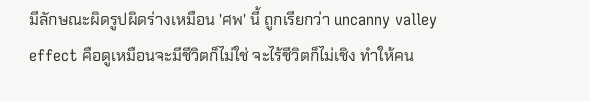มีลักษณะผิดรูปผิดร่างเหมือน 'ศพ' นี้ ถูกเรียกว่า uncanny valley effect คือดูเหมือนจะมีชีวิตก็ไม่ใช่ จะไร้ชีวิตก็ไม่เชิง ทำให้คน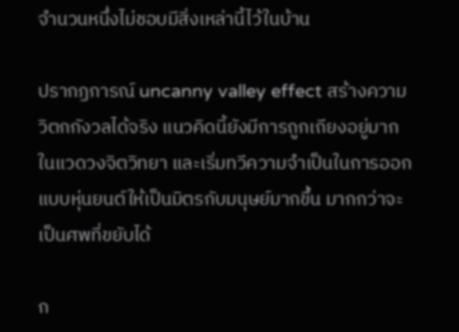จำนวนหนึ่งไม่ชอบมีสิ่งเหล่านี้ไว้ในบ้าน

ปรากฏการณ์ uncanny valley effect สร้างความวิตกกังวลได้จริง แนวคิดนี้ยังมีการถูกเถียงอยู่มากในแวดวงจิตวิทยา และเริ่มทวีความจำเป็นในการออกแบบหุ่นยนต์ให้เป็นมิตรกับมนุษย์มากขึ้น มากกว่าจะเป็นศพที่ขยับได้

ก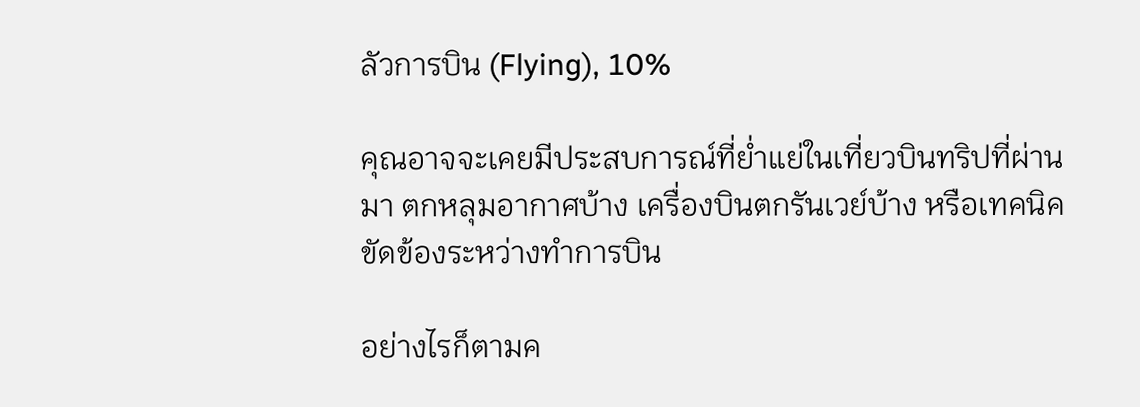ลัวการบิน (Flying), 10%

คุณอาจจะเคยมีประสบการณ์ที่ย่ำแย่ในเที่ยวบินทริปที่ผ่านมา ตกหลุมอากาศบ้าง เครื่องบินตกรันเวย์บ้าง หรือเทคนิคขัดข้องระหว่างทำการบิน

อย่างไรก็ตามค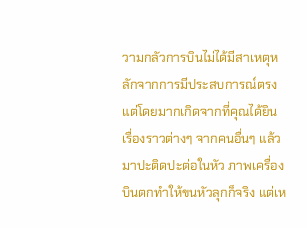วามกลัวการบินไม่ได้มีสาเหตุหลักจากการมีประสบการณ์ตรง แต่โดยมากเกิดจากที่คุณได้ยินเรื่องราวต่างๆ จากคนอื่นๆ แล้วมาปะติดปะต่อในหัว ภาพเครื่องบินตกทำให้ขนหัวลุกก็จริง แต่เห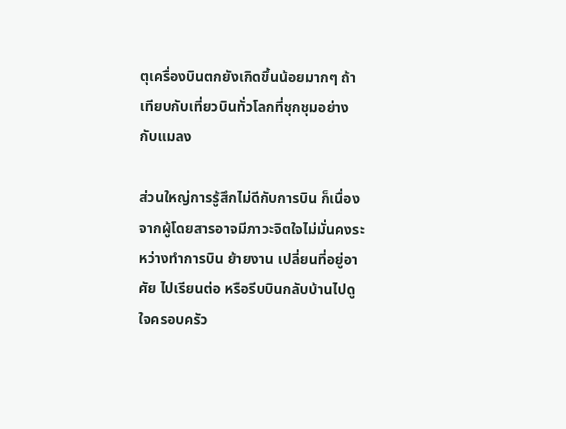ตุเครื่องบินตกยังเกิดขึ้นน้อยมากๆ ถ้าเทียบกับเที่ยวบินทั่วโลกที่ชุกชุมอย่างกับแมลง

ส่วนใหญ่การรู้สึกไม่ดีกับการบิน ก็เนื่องจากผู้โดยสารอาจมีภาวะจิตใจไม่มั่นคงระหว่างทำการบิน ย้ายงาน เปลี่ยนที่อยู่อาศัย ไปเรียนต่อ หรือรีบบินกลับบ้านไปดูใจครอบครัว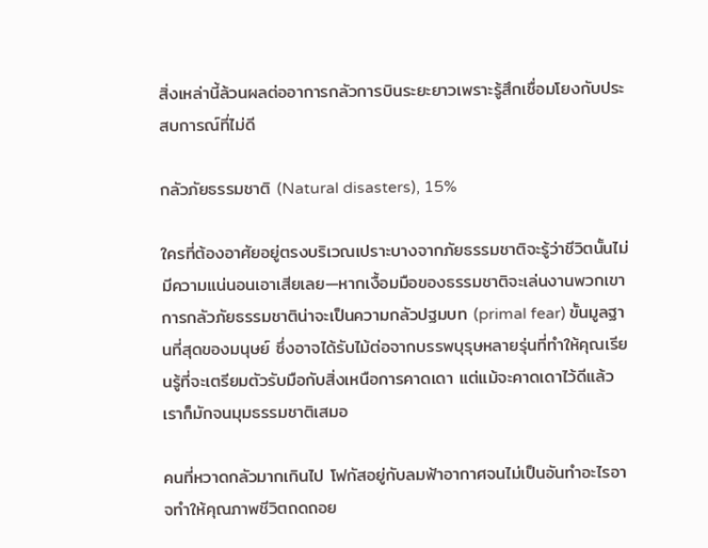สิ่งเหล่านี้ล้วนผลต่ออาการกลัวการบินระยะยาวเพราะรู้สึกเชื่อมโยงกับประสบการณ์ที่ไม่ดี

กลัวภัยธรรมชาติ (Natural disasters), 15%

ใครที่ต้องอาศัยอยู่ตรงบริเวณเปราะบางจากภัยธรรมชาติจะรู้ว่าชีวิตนั้นไม่มีความแน่นอนเอาเสียเลย—หากเงื้อมมือของธรรมชาติจะเล่นงานพวกเขา การกลัวภัยธรรมชาติน่าจะเป็นความกลัวปฐมบท (primal fear) ขั้นมูลฐานที่สุดของมนุษย์ ซึ่งอาจได้รับไม้ต่อจากบรรพบุรุษหลายรุ่นที่ทำให้คุณเรียนรู้ที่จะเตรียมตัวรับมือกับสิ่งเหนือการคาดเดา แต่แม้จะคาดเดาไว้ดีแล้ว เราก็มักจนมุมธรรมชาติเสมอ

คนที่หวาดกลัวมากเกินไป โฟกัสอยู่กับลมฟ้าอากาศจนไม่เป็นอันทำอะไรอาจทำให้คุณภาพชีวิตถดถอย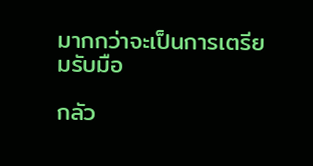มากกว่าจะเป็นการเตรียมรับมือ

กลัว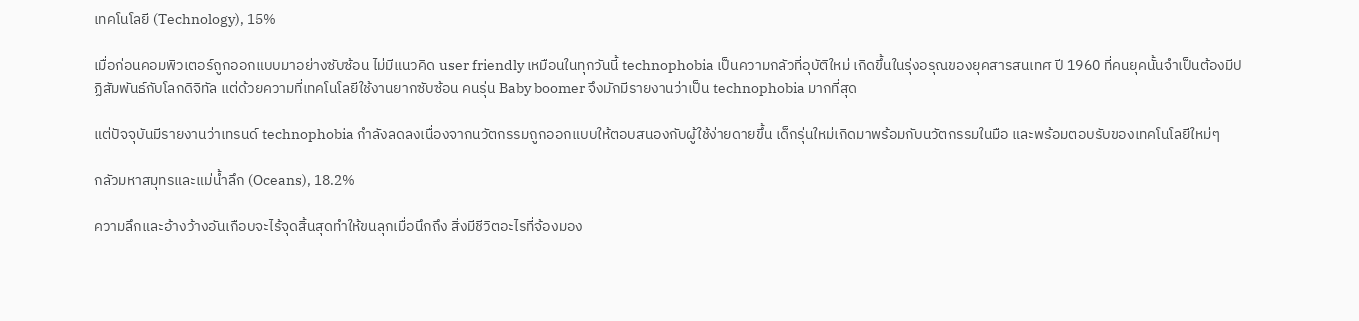เทคโนโลยี (Technology), 15%

เมื่อก่อนคอมพิวเตอร์ถูกออกแบบมาอย่างซับซ้อน ไม่มีแนวคิด user friendly เหมือนในทุกวันนี้ technophobia เป็นความกลัวที่อุบัติใหม่ เกิดขึ้นในรุ่งอรุณของยุคสารสนเทศ ปี 1960 ที่คนยุคนั้นจำเป็นต้องมีปฏิสัมพันธ์กับโลกดิจิทัล แต่ด้วยความที่เทคโนโลยีใช้งานยากซับซ้อน คนรุ่น Baby boomer จึงมักมีรายงานว่าเป็น technophobia มากที่สุด

แต่ปัจจุบันมีรายงานว่าเทรนด์ technophobia กำลังลดลงเนื่องจากนวัตกรรมถูกออกแบบให้ตอบสนองกับผู้ใช้ง่ายดายขึ้น เด็กรุ่นใหม่เกิดมาพร้อมกับนวัตกรรมในมือ และพร้อมตอบรับของเทคโนโลยีใหม่ๆ

กลัวมหาสมุทรและแม่น้ำลึก (Oceans), 18.2%

ความลึกและอ้างว้างอันเกือบจะไร้จุดสิ้นสุดทำให้ขนลุกเมื่อนึกถึง สิ่งมีชีวิตอะไรที่จ้องมอง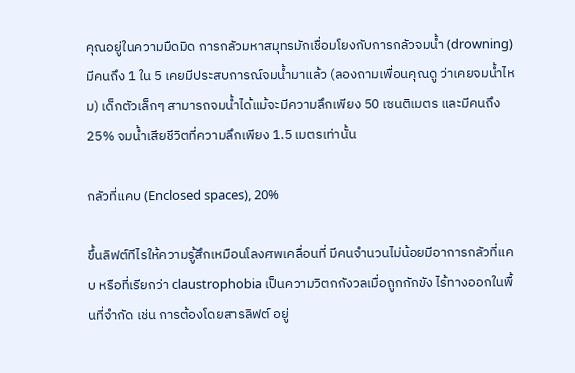คุณอยู่ในความมืดมิด การกลัวมหาสมุทรมักเชื่อมโยงกับการกลัวจมน้ำ (drowning) มีคนถึง 1 ใน 5 เคยมีประสบการณ์จมน้ำมาแล้ว (ลองถามเพื่อนคุณดู ว่าเคยจมน้ำไหม) เด็กตัวเล็กๆ สามารถจมน้ำได้แม้จะมีความลึกเพียง 50 เซนติเมตร และมีคนถึง 25% จมน้ำเสียชีวิตที่ความลึกเพียง 1.5 เมตรเท่านั้น

กลัวที่แคบ (Enclosed spaces), 20%

ขึ้นลิฟต์ทีไรให้ความรู้สึกเหมือนโลงศพเคลื่อนที่ มีคนจำนวนไม่น้อยมีอาการกลัวที่แคบ หรือที่เรียกว่า claustrophobia เป็นความวิตกกังวลเมื่อถูกกักขัง ไร้ทางออกในพื้นที่จำกัด เช่น การต้องโดยสารลิฟต์ อยู่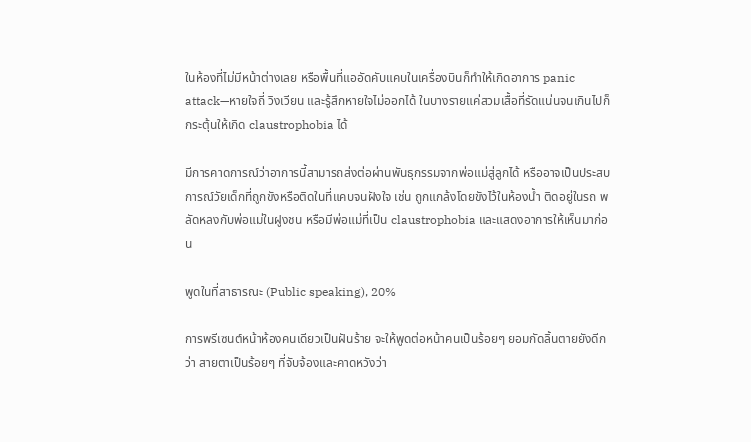ในห้องที่ไม่มีหน้าต่างเลย หรือพื้นที่แออัดคับแคบในเครื่องบินก็ทำให้เกิดอาการ panic attack—หายใจถี่ วิงเวียน และรู้สึกหายใจไม่ออกได้ ในบางรายแค่สวมเสื้อที่รัดแน่นจนเกินไปก็กระตุ้นให้เกิด claustrophobia ได้

มีการคาดการณ์ว่าอาการนี้สามารถส่งต่อผ่านพันธุกรรมจากพ่อแม่สู่ลูกได้ หรืออาจเป็นประสบการณ์วัยเด็กที่ถูกขังหรือติดในที่แคบจนฝังใจ เช่น ถูกแกล้งโดยขังไว้ในห้องน้ำ ติดอยู่ในรถ พลัดหลงกับพ่อแม่ในฝูงชน หรือมีพ่อแม่ที่เป็น claustrophobia และแสดงอาการให้เห็นมาก่อน

พูดในที่สาธารณะ (Public speaking), 20%

การพรีเซนต์หน้าห้องคนเดียวเป็นฝันร้าย จะให้พูดต่อหน้าคนเป็นร้อยๆ ยอมกัดลิ้นตายยังดีกว่า สายตาเป็นร้อยๆ ที่จับจ้องและคาดหวังว่า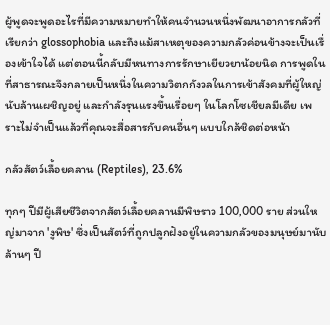ผู้พูดจะพูดอะไรที่มีความหมายทำให้คนจำนวนหนึ่งพัฒนาอาการกลัวที่เรียกว่า glossophobia และถึงแม้สาเหตุของความกลัวค่อนข้างจะเป็นเรื่องเข้าใจได้ แต่ตอนนี้กลับมีหนทางการรักษาเยียวยาน้อยนิด การพูดในที่สาธารณะจึงกลายเป็นหนึ่งในความวิตกกังวลในการเข้าสังคมที่ผู้ใหญ่นับล้านเผชิญอยู่ และกำลังรุนแรงขึ้นเรื่อยๆ ในโลกโซเชียลมีเดีย เพราะไม่จำเป็นแล้วที่คุณจะสื่อสารกับคนอื่นๆ แบบใกล้ชิดต่อหน้า

กลัวสัตว์เลื้อยคลาน (Reptiles), 23.6%

ทุกๆ ปีมีผู้เสียชีวิตจากสัตว์เลื้อยคลานมีพิษราว 100,000 ราย ส่วนใหญ่มาจาก 'งูพิษ' ซึ่งเป็นสัตว์ที่ถูกปลูกฝังอยู่ในความกลัวของมนุษย์มานับล้านๆ ปี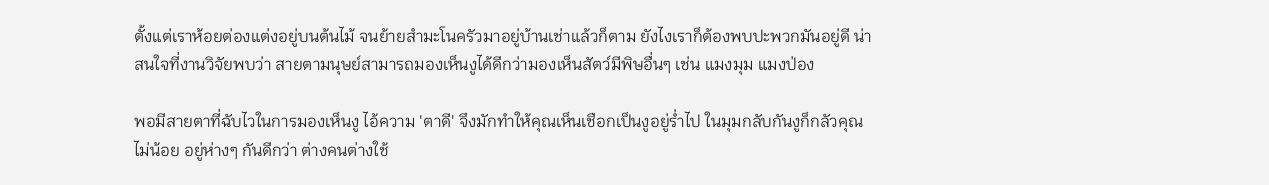ตั้งแต่เราห้อยต่องแต่งอยู่บนต้นไม้ จนย้ายสำมะโนครัวมาอยู่บ้านเช่าแล้วก็ตาม ยังไงเราก็ต้องพบปะพวกมันอยู่ดี น่าสนใจที่งานวิจัยพบว่า สายตามนุษย์สามารถมองเห็นงูได้ดีกว่ามองเห็นสัตว์มีพิษอื่นๆ เช่น แมงมุม แมงป่อง

พอมีสายตาที่ฉับไวในการมองเห็นงู ไอ้ความ 'ตาดี' จึงมักทำให้คุณเห็นเชือกเป็นงูอยู่ร่ำไป ในมุมกลับกันงูก็กลัวคุณไม่น้อย อยู่ห่างๆ กันดีกว่า ต่างคนต่างใช้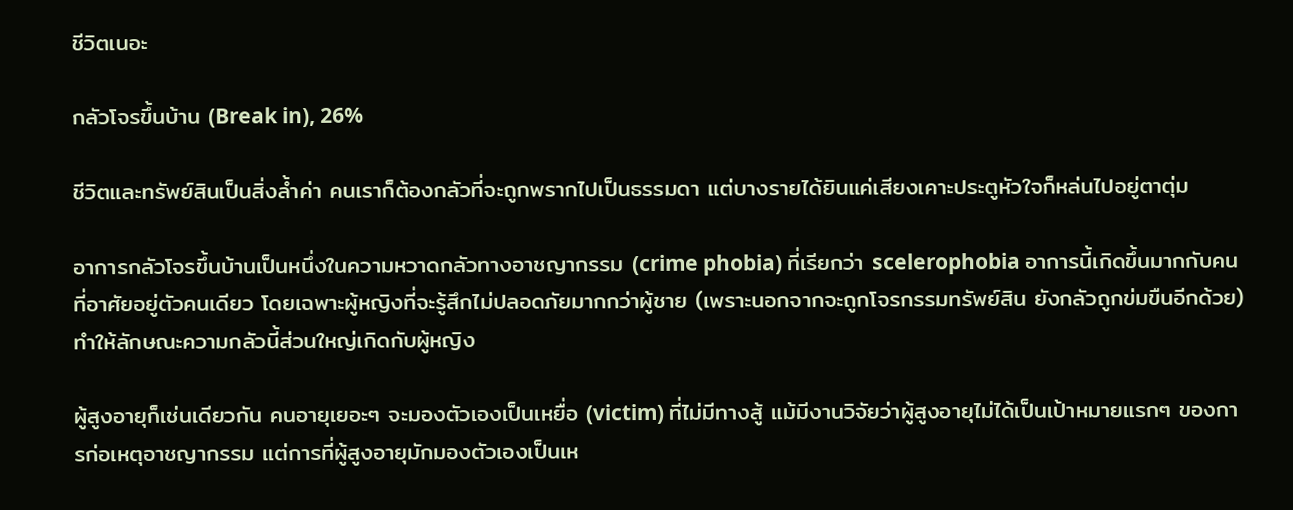ชีวิตเนอะ

กลัวโจรขึ้นบ้าน (Break in), 26%

ชีวิตและทรัพย์สินเป็นสิ่งล้ำค่า คนเราก็ต้องกลัวที่จะถูกพรากไปเป็นธรรมดา แต่บางรายได้ยินแค่เสียงเคาะประตูหัวใจก็หล่นไปอยู่ตาตุ่ม

อาการกลัวโจรขึ้นบ้านเป็นหนึ่งในความหวาดกลัวทางอาชญากรรม (crime phobia) ที่เรียกว่า scelerophobia อาการนี้เกิดขึ้นมากกับคนที่อาศัยอยู่ตัวคนเดียว โดยเฉพาะผู้หญิงที่จะรู้สึกไม่ปลอดภัยมากกว่าผู้ชาย (เพราะนอกจากจะถูกโจรกรรมทรัพย์สิน ยังกลัวถูกข่มขืนอีกด้วย) ทำให้ลักษณะความกลัวนี้ส่วนใหญ่เกิดกับผู้หญิง

ผู้สูงอายุก็เช่นเดียวกัน คนอายุเยอะๆ จะมองตัวเองเป็นเหยื่อ (victim) ที่ไม่มีทางสู้ แม้มีงานวิจัยว่าผู้สูงอายุไม่ได้เป็นเป้าหมายแรกๆ ของการก่อเหตุอาชญากรรม แต่การที่ผู้สูงอายุมักมองตัวเองเป็นเห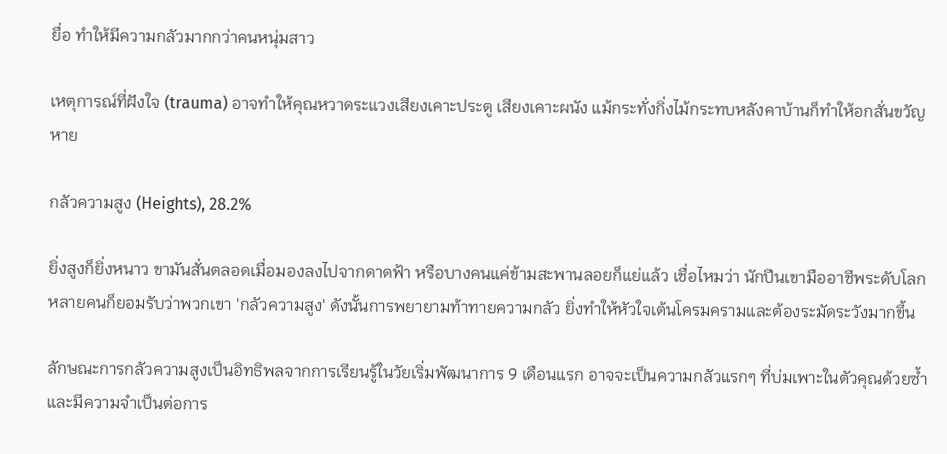ยื่อ ทำให้มีความกลัวมากกว่าคนหนุ่มสาว

เหตุการณ์ที่ฝังใจ (trauma) อาจทำให้คุณหวาดระแวงเสียงเคาะประตู เสียงเคาะผนัง แม้กระทั่งกิ่งไม้กระทบหลังคาบ้านก็ทำให้อกสั่นขวัญหาย

กลัวความสูง (Heights), 28.2%

ยิ่งสูงก็ยิ่งหนาว ขามันสั่นตลอดเมื่อมองลงไปจากดาดฟ้า หรือบางคนแค่ข้ามสะพานลอยก็แย่แล้ว เชื่อไหมว่า นักปีนเขามืออาชีพระดับโลกหลายคนก็ยอมรับว่าพวกเขา 'กลัวความสูง' ดังนั้นการพยายามท้าทายความกลัว ยิ่งทำให้หัวใจเต้นโครมครามและต้องระมัดระวังมากขึ้น

ลักษณะการกลัวความสูงเป็นอิทธิพลจากการเรียนรู้ในวัยเริ่มพัฒนาการ 9 เดือนแรก อาจจะเป็นความกลัวแรกๆ ที่บ่มเพาะในตัวคุณด้วยซ้ำและมีความจำเป็นต่อการ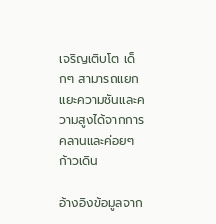เจริญเติบโต เด็กๆ สามารถแยกแยะความชันและความสูงได้จากการคลานและค่อยๆ ก้าวเดิน

อ้างอิงข้อมูลจาก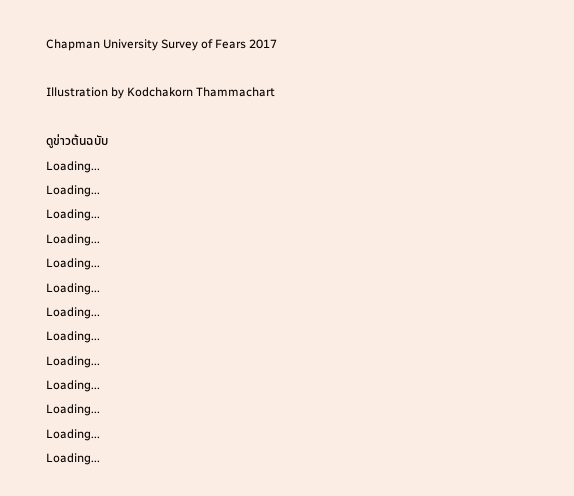Chapman University Survey of Fears 2017

Illustration by Kodchakorn Thammachart

ดูข่าวต้นฉบับ
Loading...
Loading...
Loading...
Loading...
Loading...
Loading...
Loading...
Loading...
Loading...
Loading...
Loading...
Loading...
Loading...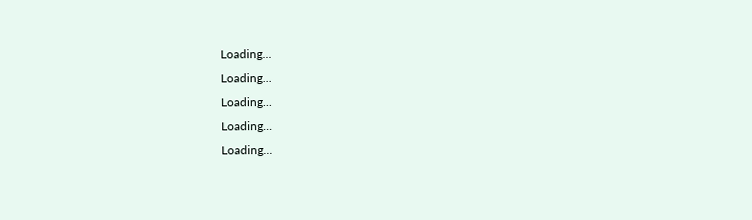Loading...
Loading...
Loading...
Loading...
Loading...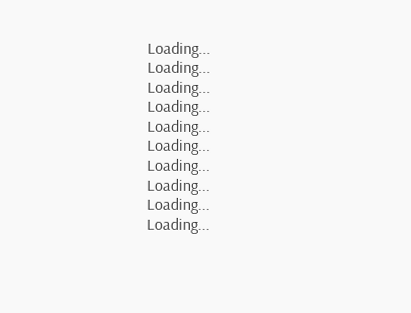Loading...
Loading...
Loading...
Loading...
Loading...
Loading...
Loading...
Loading...
Loading...
Loading...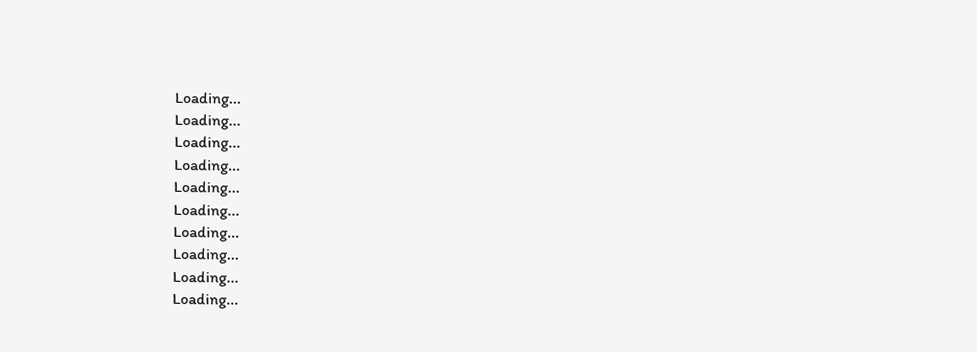Loading...
Loading...
Loading...
Loading...
Loading...
Loading...
Loading...
Loading...
Loading...
Loading...